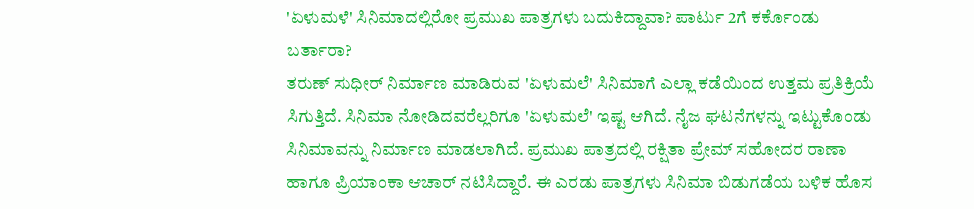'ಏಳುಮಳೆ' ಸಿನಿಮಾದಲ್ಲಿರೋ ಪ್ರಮುಖ ಪಾತ್ರಗಳು ಬದುಕಿದ್ದಾವಾ? ಪಾರ್ಟು 2ಗೆ ಕರ್ಕೊಂಡು ಬರ್ತಾರಾ?
ತರುಣ್ ಸುಧೀರ್ ನಿರ್ಮಾಣ ಮಾಡಿರುವ 'ಏಳುಮಲೆ' ಸಿನಿಮಾಗೆ ಎಲ್ಲಾ ಕಡೆಯಿಂದ ಉತ್ತಮ ಪ್ರತಿಕ್ರಿಯೆ ಸಿಗುತ್ತಿದೆ. ಸಿನಿಮಾ ನೋಡಿದವರೆಲ್ಲರಿಗೂ 'ಏಳುಮಲೆ' ಇಷ್ಟ ಆಗಿದೆ. ನೈಜ ಘಟನೆಗಳನ್ನು ಇಟ್ಟುಕೊಂಡು ಸಿನಿಮಾವನ್ನು ನಿರ್ಮಾಣ ಮಾಡಲಾಗಿದೆ. ಪ್ರಮುಖ ಪಾತ್ರದಲ್ಲಿ ರಕ್ಷಿತಾ ಪ್ರೇಮ್ ಸಹೋದರ ರಾಣಾ ಹಾಗೂ ಪ್ರಿಯಾಂಕಾ ಆಚಾರ್ ನಟಿಸಿದ್ದಾರೆ. ಈ ಎರಡು ಪಾತ್ರಗಳು ಸಿನಿಮಾ ಬಿಡುಗಡೆಯ ಬಳಿಕ ಹೊಸ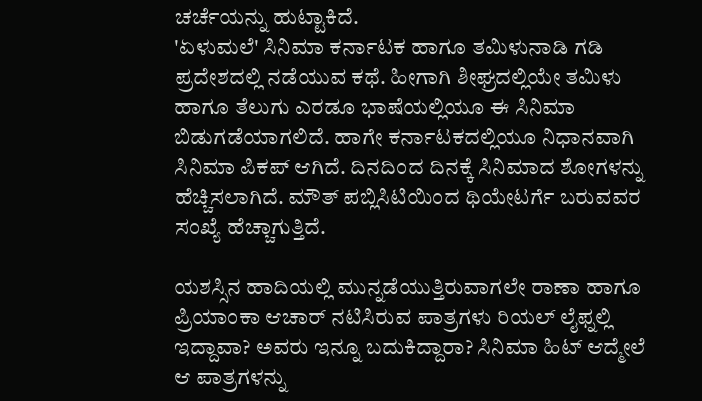ಚರ್ಚೆಯನ್ನು ಹುಟ್ಟಾಕಿದೆ.
'ಏಳುಮಲೆ' ಸಿನಿಮಾ ಕರ್ನಾಟಕ ಹಾಗೂ ತಮಿಳುನಾಡಿ ಗಡಿ ಪ್ರದೇಶದಲ್ಲಿ ನಡೆಯುವ ಕಥೆ. ಹೀಗಾಗಿ ಶೀಘ್ರದಲ್ಲಿಯೇ ತಮಿಳು ಹಾಗೂ ತೆಲುಗು ಎರಡೂ ಭಾಷೆಯಲ್ಲಿಯೂ ಈ ಸಿನಿಮಾ ಬಿಡುಗಡೆಯಾಗಲಿದೆ. ಹಾಗೇ ಕರ್ನಾಟಕದಲ್ಲಿಯೂ ನಿಧಾನವಾಗಿ ಸಿನಿಮಾ ಪಿಕಪ್ ಆಗಿದೆ. ದಿನದಿಂದ ದಿನಕ್ಕೆ ಸಿನಿಮಾದ ಶೋಗಳನ್ನು ಹೆಚ್ಚಿಸಲಾಗಿದೆ. ಮೌತ್ ಪಬ್ಲಿಸಿಟಿಯಿಂದ ಥಿಯೇಟರ್ಗೆ ಬರುವವರ ಸಂಖ್ಯೆ ಹೆಚ್ಚಾಗುತ್ತಿದೆ.

ಯಶಸ್ಸಿನ ಹಾದಿಯಲ್ಲಿ ಮುನ್ನಡೆಯುತ್ತಿರುವಾಗಲೇ ರಾಣಾ ಹಾಗೂ ಪ್ರಿಯಾಂಕಾ ಆಚಾರ್ ನಟಿಸಿರುವ ಪಾತ್ರಗಳು ರಿಯಲ್ ಲೈಫ್ನಲ್ಲಿ ಇದ್ದಾವಾ? ಅವರು ಇನ್ನೂ ಬದುಕಿದ್ದಾರಾ? ಸಿನಿಮಾ ಹಿಟ್ ಆದ್ಮೇಲೆ ಆ ಪಾತ್ರಗಳನ್ನು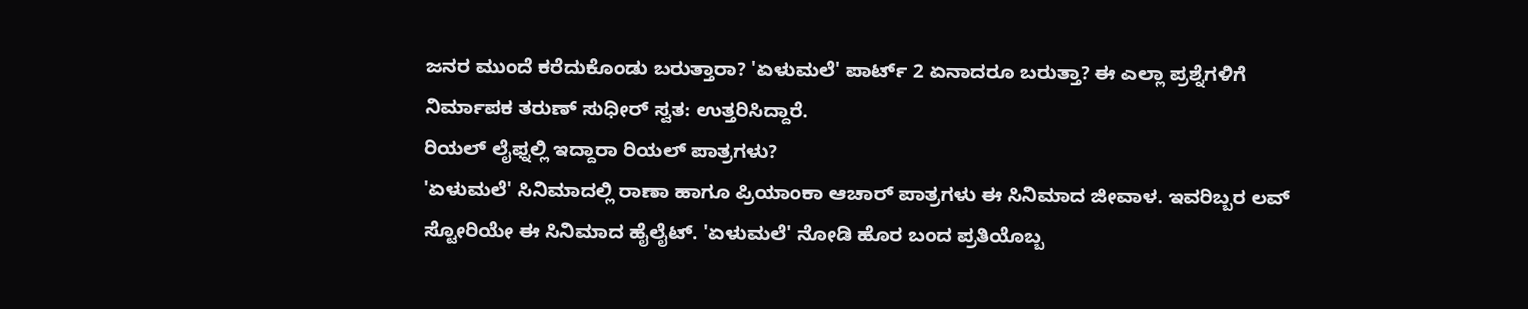ಜನರ ಮುಂದೆ ಕರೆದುಕೊಂಡು ಬರುತ್ತಾರಾ? 'ಏಳುಮಲೆ' ಪಾರ್ಟ್ 2 ಏನಾದರೂ ಬರುತ್ತಾ? ಈ ಎಲ್ಲಾ ಪ್ರಶ್ನೆಗಳಿಗೆ ನಿರ್ಮಾಪಕ ತರುಣ್ ಸುಧೀರ್ ಸ್ವತ: ಉತ್ತರಿಸಿದ್ದಾರೆ.
ರಿಯಲ್ ಲೈಫ್ನಲ್ಲಿ ಇದ್ದಾರಾ ರಿಯಲ್ ಪಾತ್ರಗಳು?
'ಏಳುಮಲೆ' ಸಿನಿಮಾದಲ್ಲಿ ರಾಣಾ ಹಾಗೂ ಪ್ರಿಯಾಂಕಾ ಆಚಾರ್ ಪಾತ್ರಗಳು ಈ ಸಿನಿಮಾದ ಜೀವಾಳ. ಇವರಿಬ್ಬರ ಲವ್ ಸ್ಟೋರಿಯೇ ಈ ಸಿನಿಮಾದ ಹೈಲೈಟ್. 'ಏಳುಮಲೆ' ನೋಡಿ ಹೊರ ಬಂದ ಪ್ರತಿಯೊಬ್ಬ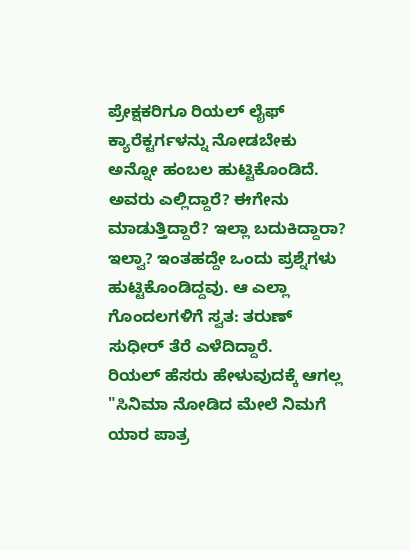ಪ್ರೇಕ್ಷಕರಿಗೂ ರಿಯಲ್ ಲೈಫ್ ಕ್ಯಾರೆಕ್ಟರ್ಗಳನ್ನು ನೋಡಬೇಕು ಅನ್ನೋ ಹಂಬಲ ಹುಟ್ಟಿಕೊಂಡಿದೆ. ಅವರು ಎಲ್ಲಿದ್ದಾರೆ? ಈಗೇನು ಮಾಡುತ್ತಿದ್ದಾರೆ? ಇಲ್ಲಾ ಬದುಕಿದ್ದಾರಾ? ಇಲ್ವಾ? ಇಂತಹದ್ದೇ ಒಂದು ಪ್ರಶ್ನೆಗಳು ಹುಟ್ಟಿಕೊಂಡಿದ್ದವು. ಆ ಎಲ್ಲಾ ಗೊಂದಲಗಳಿಗೆ ಸ್ವತ: ತರುಣ್ ಸುಧೀರ್ ತೆರೆ ಎಳೆದಿದ್ದಾರೆ.
ರಿಯಲ್ ಹೆಸರು ಹೇಳುವುದಕ್ಕೆ ಆಗಲ್ಲ
"ಸಿನಿಮಾ ನೋಡಿದ ಮೇಲೆ ನಿಮಗೆ ಯಾರ ಪಾತ್ರ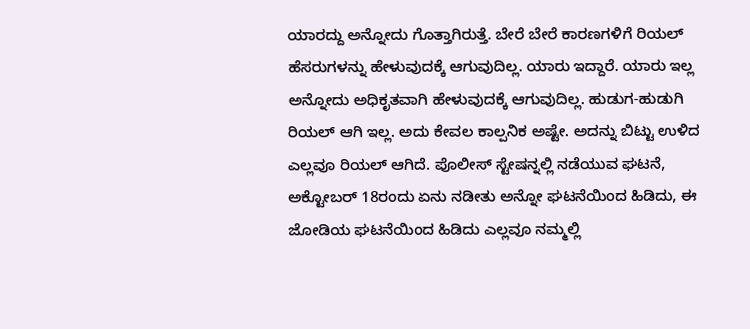ಯಾರದ್ದು ಅನ್ನೋದು ಗೊತ್ತಾಗಿರುತ್ತೆ. ಬೇರೆ ಬೇರೆ ಕಾರಣಗಳಿಗೆ ರಿಯಲ್ ಹೆಸರುಗಳನ್ನು ಹೇಳುವುದಕ್ಕೆ ಆಗುವುದಿಲ್ಲ. ಯಾರು ಇದ್ದಾರೆ. ಯಾರು ಇಲ್ಲ ಅನ್ನೋದು ಅಧಿಕೃತವಾಗಿ ಹೇಳುವುದಕ್ಕೆ ಆಗುವುದಿಲ್ಲ. ಹುಡುಗ-ಹುಡುಗಿ ರಿಯಲ್ ಆಗಿ ಇಲ್ಲ. ಅದು ಕೇವಲ ಕಾಲ್ಪನಿಕ ಅಷ್ಟೇ. ಅದನ್ನು ಬಿಟ್ಟು ಉಳಿದ ಎಲ್ಲವೂ ರಿಯಲ್ ಆಗಿದೆ. ಪೊಲೀಸ್ ಸ್ಟೇಷನ್ನಲ್ಲಿ ನಡೆಯುವ ಘಟನೆ, ಅಕ್ಟೋಬರ್ 18ರಂದು ಏನು ನಡೀತು ಅನ್ನೋ ಘಟನೆಯಿಂದ ಹಿಡಿದು, ಈ ಜೋಡಿಯ ಘಟನೆಯಿಂದ ಹಿಡಿದು ಎಲ್ಲವೂ ನಮ್ಮಲ್ಲಿ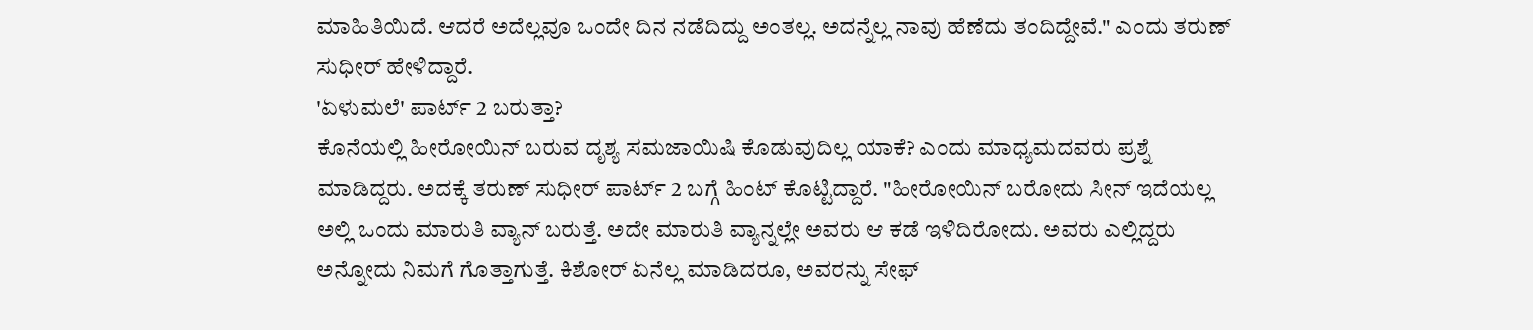ಮಾಹಿತಿಯಿದೆ. ಆದರೆ ಅದೆಲ್ಲವೂ ಒಂದೇ ದಿನ ನಡೆದಿದ್ದು ಅಂತಲ್ಲ. ಅದನ್ನೆಲ್ಲ ನಾವು ಹೆಣೆದು ತಂದಿದ್ದೇವೆ." ಎಂದು ತರುಣ್ ಸುಧೀರ್ ಹೇಳಿದ್ದಾರೆ.
'ಏಳುಮಲೆ' ಪಾರ್ಟ್ 2 ಬರುತ್ತಾ?
ಕೊನೆಯಲ್ಲಿ ಹೀರೋಯಿನ್ ಬರುವ ದೃಶ್ಯ ಸಮಜಾಯಿಷಿ ಕೊಡುವುದಿಲ್ಲ ಯಾಕೆ? ಎಂದು ಮಾಧ್ಯಮದವರು ಪ್ರಶ್ನೆ ಮಾಡಿದ್ದರು. ಅದಕ್ಕೆ ತರುಣ್ ಸುಧೀರ್ ಪಾರ್ಟ್ 2 ಬಗ್ಗೆ ಹಿಂಟ್ ಕೊಟ್ಟಿದ್ದಾರೆ. "ಹೀರೋಯಿನ್ ಬರೋದು ಸೀನ್ ಇದೆಯಲ್ಲ ಅಲ್ಲಿ ಒಂದು ಮಾರುತಿ ವ್ಯಾನ್ ಬರುತ್ತೆ. ಅದೇ ಮಾರುತಿ ವ್ಯಾನ್ನಲ್ಲೇ ಅವರು ಆ ಕಡೆ ಇಳಿದಿರೋದು. ಅವರು ಎಲ್ಲಿದ್ದರು ಅನ್ನೋದು ನಿಮಗೆ ಗೊತ್ತಾಗುತ್ತೆ. ಕಿಶೋರ್ ಏನೆಲ್ಲ ಮಾಡಿದರೂ, ಅವರನ್ನು ಸೇಫ್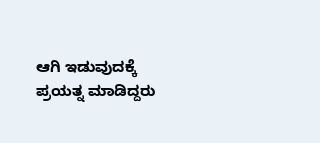ಆಗಿ ಇಡುವುದಕ್ಕೆ ಪ್ರಯತ್ನ ಮಾಡಿದ್ದರು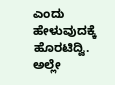ಎಂದು ಹೇಳುವುದಕ್ಕೆ ಹೊರಟಿದ್ವಿ. ಅಲ್ಲೇ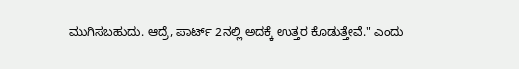ಮುಗಿಸಬಹುದು. ಆದ್ರೆ, ಪಾರ್ಟ್ 2ನಲ್ಲಿ ಅದಕ್ಕೆ ಉತ್ತರ ಕೊಡುತ್ತೇವೆ." ಎಂದು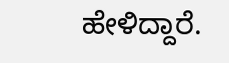ಹೇಳಿದ್ದಾರೆ.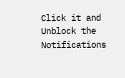Click it and Unblock the Notifications